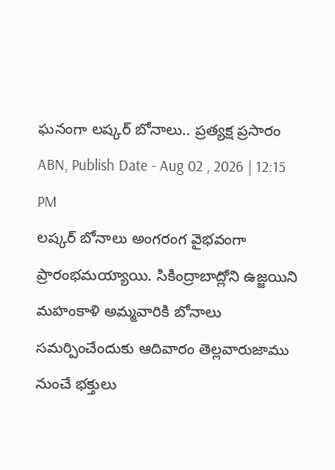ఘనంగా లష్కర్ బోనాలు.. ప్రత్యక్ష ప్రసారం
ABN, Publish Date - Aug 02 , 2026 | 12:15 PM
లష్కర్ బోనాలు అంగరంగ వైభవంగా ప్రారంభమయ్యాయి. సికింద్రాబాద్లోని ఉజ్జయిని మహంకాళి అమ్మవారికి బోనాలు సమర్పించేందుకు ఆదివారం తెల్లవారుజాము నుంచే భక్తులు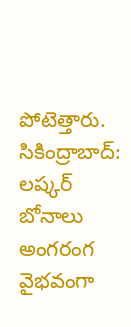పోటెత్తారు.
సికింద్రాబాద్: లష్కర్ బోనాలు అంగరంగ వైభవంగా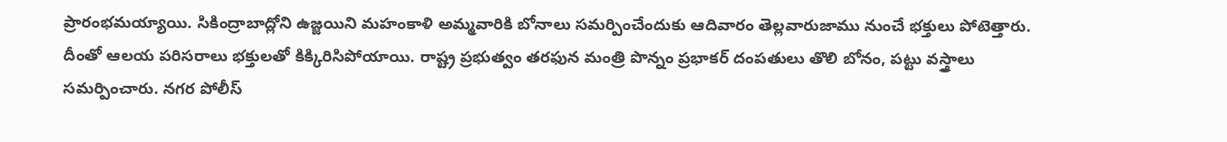ప్రారంభమయ్యాయి. సికింద్రాబాద్లోని ఉజ్జయిని మహంకాళి అమ్మవారికి బోనాలు సమర్పించేందుకు ఆదివారం తెల్లవారుజాము నుంచే భక్తులు పోటెత్తారు. దీంతో ఆలయ పరిసరాలు భక్తులతో కిక్కిరిసిపోయాయి. రాష్ట్ర ప్రభుత్వం తరఫున మంత్రి పొన్నం ప్రభాకర్ దంపతులు తొలి బోనం, పట్టు వస్త్రాలు సమర్పించారు. నగర పోలీస్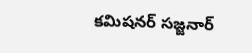కమిషనర్ సజ్జనార్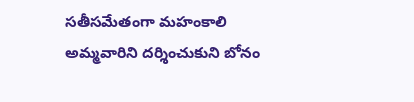సతీసమేతంగా మహంకాలి అమ్మవారిని దర్శించుకుని బోనం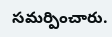సమర్పించారు.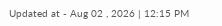Updated at - Aug 02 , 2026 | 12:15 PM